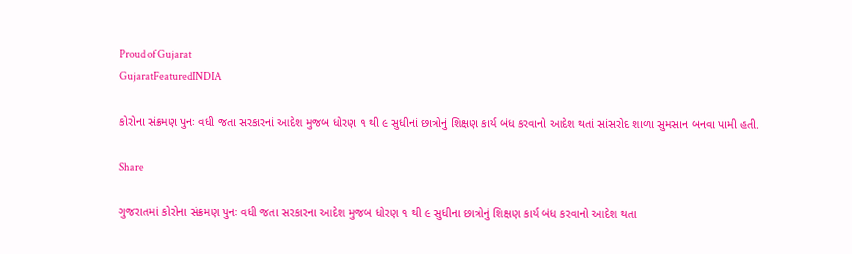Proud of Gujarat
GujaratFeaturedINDIA

કોરોના સંક્રમણ પુનઃ વધી જતા સરકારનાં આદેશ મુજબ ધોરણ ૧ થી ૯ સુધીનાં છાત્રોનું શિક્ષણ કાર્ય બંધ કરવાનો આદેશ થતાં સાંસરોદ શાળા સુમસાન બનવા પામી હતી.

Share

ગુજરાતમાં કોરોના સંક્રમણ પુનઃ વધી જતા સરકારના આદેશ મુજબ ધોરણ ૧ થી ૯ સુધીના છાત્રોનું શિક્ષણ કાર્ય બંધ કરવાનો આદેશ થતા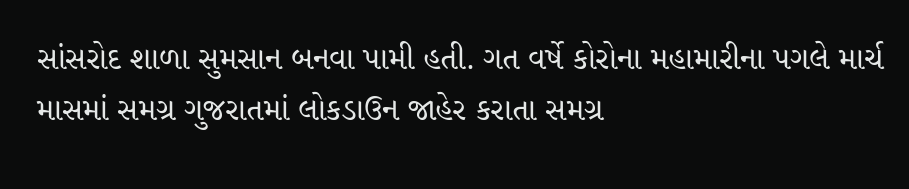સાંસરોદ શાળા સુમસાન બનવા પામી હતી. ગત વર્ષે કોરોના મહામારીના પગલે માર્ચ માસમાં સમગ્ર ગુજરાતમાં લોકડાઉન જાહેર કરાતા સમગ્ર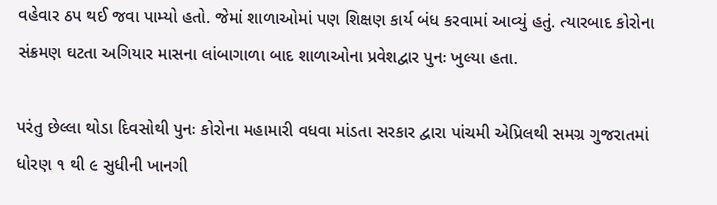વહેવાર ઠપ થઈ જવા પામ્યો હતો. જેમાં શાળાઓમાં પણ શિક્ષણ કાર્ય બંધ કરવામાં આવ્યું હતું. ત્યારબાદ કોરોના સંક્રમણ ઘટતા અગિયાર માસના લાંબાગાળા બાદ શાળાઓના પ્રવેશદ્વાર પુનઃ ખુલ્યા હતા.

પરંતુ છેલ્લા થોડા દિવસોથી પુનઃ કોરોના મહામારી વધવા માંડતા સરકાર દ્વારા પાંચમી એપ્રિલથી સમગ્ર ગુજરાતમાં ધોરણ ૧ થી ૯ સુધીની ખાનગી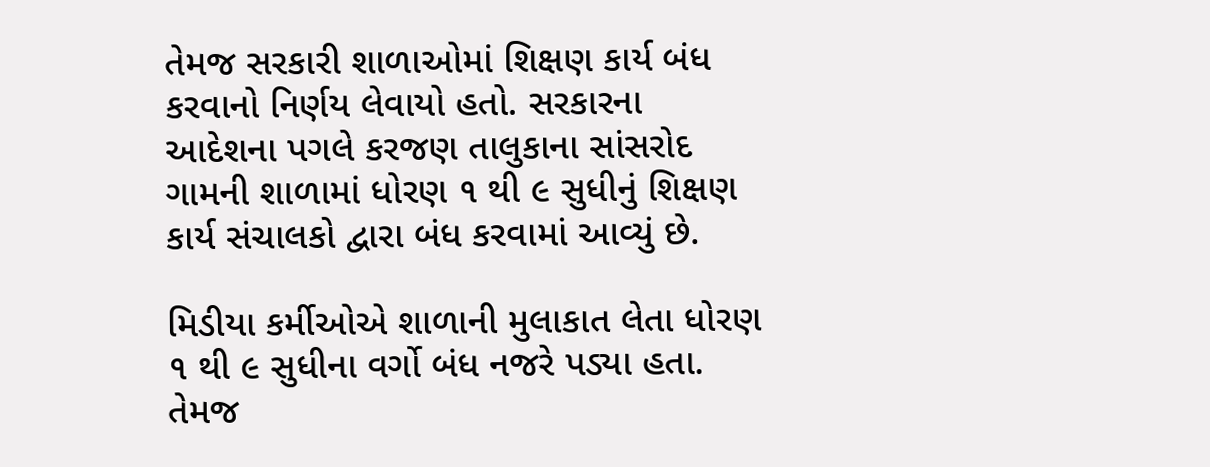તેમજ સરકારી શાળાઓમાં શિક્ષણ કાર્ય બંધ કરવાનો નિર્ણય લેવાયો હતો. સરકારના આદેશના પગલે કરજણ તાલુકાના સાંસરોદ ગામની શાળામાં ધોરણ ૧ થી ૯ સુધીનું શિક્ષણ કાર્ય સંચાલકો દ્વારા બંધ કરવામાં આવ્યું છે.

મિડીયા કર્મીઓએ શાળાની મુલાકાત લેતા ધોરણ ૧ થી ૯ સુધીના વર્ગો બંધ નજરે પડ્યા હતા. તેમજ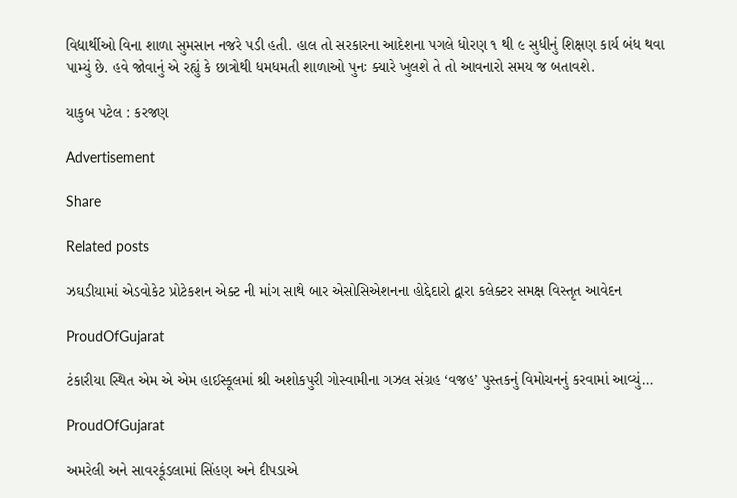વિદ્યાર્થીઓ વિના શાળા સુમસાન નજરે પડી હતી. હાલ તો સરકારના આદેશના પગલે ધોરણ ૧ થી ૯ સુધીનું શિક્ષણ કાર્ય બંધ થવા પામ્યું છે. હવે જોવાનું એ રહ્યું કે છાત્રોથી ધમધમતી શાળાઓ પુનઃ ક્યારે ખુલશે તે તો આવનારો સમય જ બતાવશે.

યાકુબ પટેલ : કરજણ

Advertisement

Share

Related posts

ઝઘડીયામાં એડવોકેટ પ્રોટેકશન એક્ટ ની માંગ સાથે બાર એસોસિએશનના હોદ્દેદારો દ્વારા કલેક્ટર સમક્ષ વિસ્તૃત આવેદન

ProudOfGujarat

ટંકારીયા સ્થિત એમ એ એમ હાઈસ્કૂલમાં શ્રી અશોકપુરી ગોસ્વામીના ગઝલ સંગ્રહ ‘વજહ’ પુસ્તકનું વિમોચનનું કરવામાં આવ્યું…

ProudOfGujarat

અમરેલી અને સાવરકૂંડલામાં સિંહણ અને દીપડાએ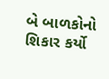બે બાળકોનો શિકાર કર્યો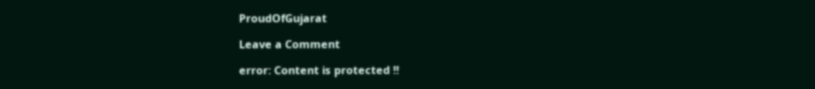ProudOfGujarat

Leave a Comment

error: Content is protected !!